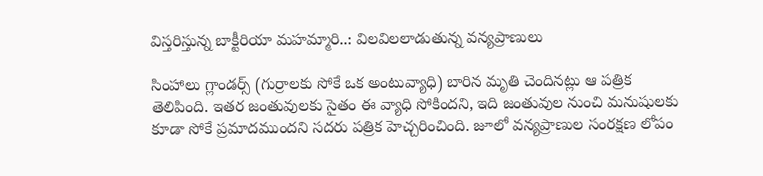విస్తరిస్తున్న బాక్టీరియా మహమ్మారి..: విలవిలలాడుతున్న వన్యప్రాణులు

సింహాలు గ్లాండర్స్ (గుర్రాలకు సోకే ఒక అంటువ్యాధి) బారిన మృతి చెందినట్లు ఆ పత్రిక తెలిపింది. ఇతర జంతువులకు సైతం ఈ వ్యాధి సోకిందని, ఇది జంతువుల నుంచి మనుషులకు కూడా సోకే ప్రమాదముందని సదరు పత్రిక హెచ్చరించింది. జూలో వన్యప్రాణుల సంరక్షణ లోపం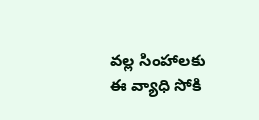వల్ల సింహాలకు ఈ వ్యాధి సోకి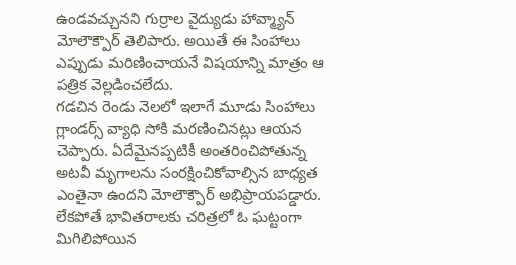ఉండవచ్చునని గుర్రాల వైద్యుడు హావ్మ్యాన్ మోలౌక్పౌర్ తెలిపారు. అయితే ఈ సింహాలు ఎప్పుడు మరిణించాయనే విషయాన్ని మాత్రం ఆ పత్రిక వెల్లడించలేదు.
గడచిన రెండు నెలలో ఇలాగే మూడు సింహాలు గ్లాండర్స్ వ్యాధి సోకి మరణించినట్లు ఆయన చెప్పారు. ఏదేమైనప్పటికీ అంతరించిపోతున్న అటవీ మృగాలను సంరక్షించికోవాల్సిన బాధ్యత ఎంతైనా ఉందని మోలౌక్పౌర్ అభిప్రాయపడ్డారు. లేకపోతే భావితరాలకు చరిత్రలో ఓ ఘట్టంగా మిగిలిపోయిన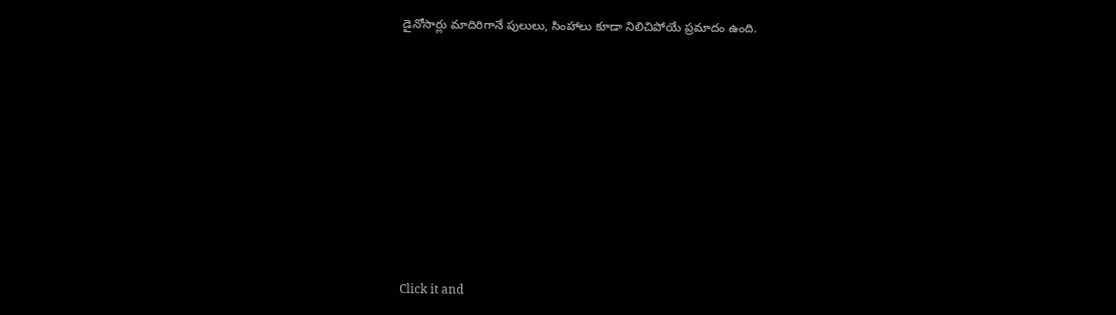డైనోసార్లు మాదిరిగానే పులులు, సింహాలు కూడా నిలిచిపోయే ప్రమాదం ఉంది.












Click it and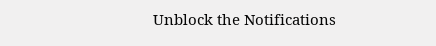Unblock the Notifications